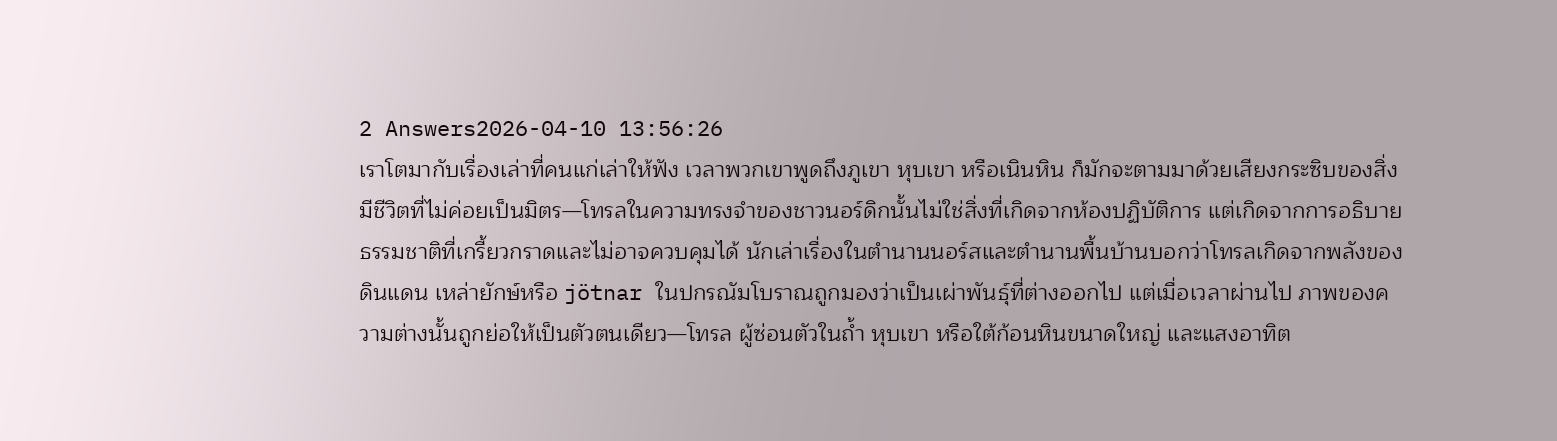2 Answers2026-04-10 13:56:26
เราโตมากับเรื่องเล่าที่คนแก่เล่าให้ฟัง เวลาพวกเขาพูดถึงภูเขา หุบเขา หรือเนินหิน ก็มักจะตามมาด้วยเสียงกระซิบของสิ่งมีชีวิตที่ไม่ค่อยเป็นมิตร—โทรลในความทรงจำของชาวนอร์ดิกนั้นไม่ใช่สิ่งที่เกิดจากห้องปฏิบัติการ แต่เกิดจากการอธิบายธรรมชาติที่เกรี้ยวกราดและไม่อาจควบคุมได้ นักเล่าเรื่องในตำนานนอร์สและตำนานพื้นบ้านบอกว่าโทรลเกิดจากพลังของดินแดน เหล่ายักษ์หรือ jötnar ในปกรณัมโบราณถูกมองว่าเป็นเผ่าพันธุ์ที่ต่างออกไป แต่เมื่อเวลาผ่านไป ภาพของความต่างนั้นถูกย่อให้เป็นตัวตนเดียว—โทรล ผู้ซ่อนตัวในถ้ำ หุบเขา หรือใต้ก้อนหินขนาดใหญ่ และแสงอาทิต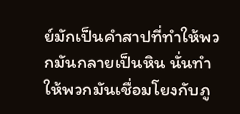ย์มักเป็นคำสาปที่ทำให้พวกมันกลายเป็นหิน นั่นทำให้พวกมันเชื่อมโยงกับภู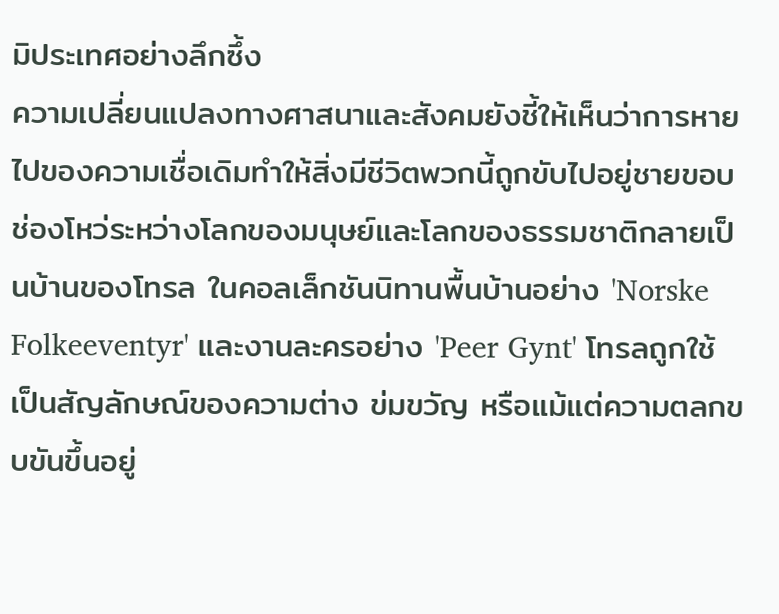มิประเทศอย่างลึกซึ้ง
ความเปลี่ยนแปลงทางศาสนาและสังคมยังชี้ให้เห็นว่าการหายไปของความเชื่อเดิมทำให้สิ่งมีชีวิตพวกนี้ถูกขับไปอยู่ชายขอบ ช่องโหว่ระหว่างโลกของมนุษย์และโลกของธรรมชาติกลายเป็นบ้านของโทรล ในคอลเล็กชันนิทานพื้นบ้านอย่าง 'Norske Folkeeventyr' และงานละครอย่าง 'Peer Gynt' โทรลถูกใช้เป็นสัญลักษณ์ของความต่าง ข่มขวัญ หรือแม้แต่ความตลกขบขันขึ้นอยู่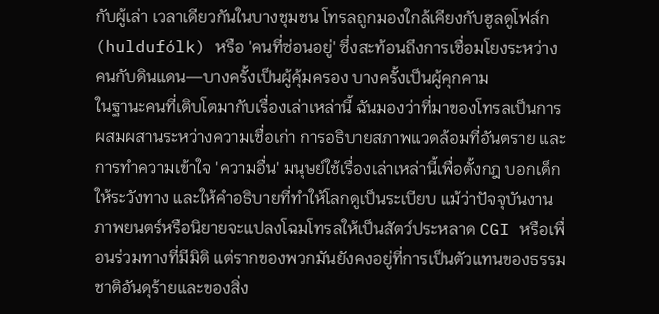กับผู้เล่า เวลาเดียวกันในบางชุมชน โทรลถูกมองใกล้เคียงกับฮูลดูโฟล์ก (huldufólk) หรือ 'คนที่ซ่อนอยู่' ซึ่งสะท้อนถึงการเชื่อมโยงระหว่างคนกับดินแดน—บางครั้งเป็นผู้คุ้มครอง บางครั้งเป็นผู้คุกคาม
ในฐานะคนที่เติบโตมากับเรื่องเล่าเหล่านี้ ฉันมองว่าที่มาของโทรลเป็นการผสมผสานระหว่างความเชื่อเก่า การอธิบายสภาพแวดล้อมที่อันตราย และการทำความเข้าใจ 'ความอื่น' มนุษย์ใช้เรื่องเล่าเหล่านี้เพื่อตั้งกฎ บอกเด็กให้ระวังทาง และให้คำอธิบายที่ทำให้โลกดูเป็นระเบียบ แม้ว่าปัจจุบันงานภาพยนตร์หรือนิยายจะแปลงโฉมโทรลให้เป็นสัตว์ประหลาด CGI หรือเพื่อนร่วมทางที่มีมิติ แต่รากของพวกมันยังคงอยู่ที่การเป็นตัวแทนของธรรมชาติอันดุร้ายและของสิ่ง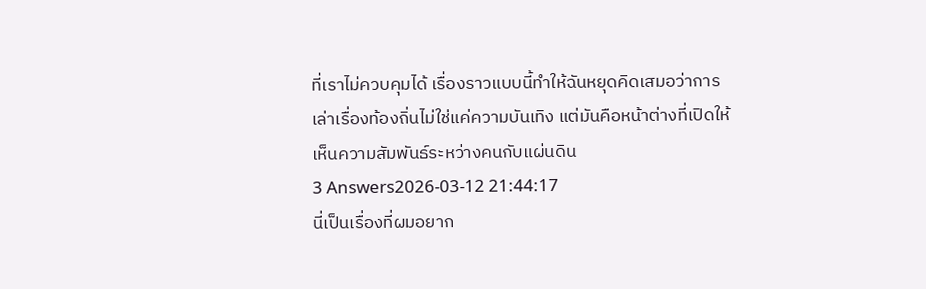ที่เราไม่ควบคุมได้ เรื่องราวแบบนี้ทำให้ฉันหยุดคิดเสมอว่าการเล่าเรื่องท้องถิ่นไม่ใช่แค่ความบันเทิง แต่มันคือหน้าต่างที่เปิดให้เห็นความสัมพันธ์ระหว่างคนกับแผ่นดิน
3 Answers2026-03-12 21:44:17
นี่เป็นเรื่องที่ผมอยาก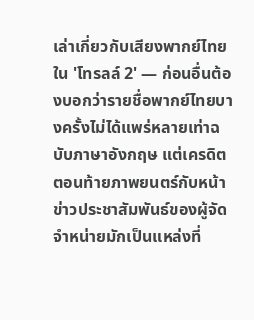เล่าเกี่ยวกับเสียงพากย์ไทยใน 'โทรลล์ 2' — ก่อนอื่นต้องบอกว่ารายชื่อพากย์ไทยบางครั้งไม่ได้แพร่หลายเท่าฉบับภาษาอังกฤษ แต่เครดิตตอนท้ายภาพยนตร์กับหน้าข่าวประชาสัมพันธ์ของผู้จัดจำหน่ายมักเป็นแหล่งที่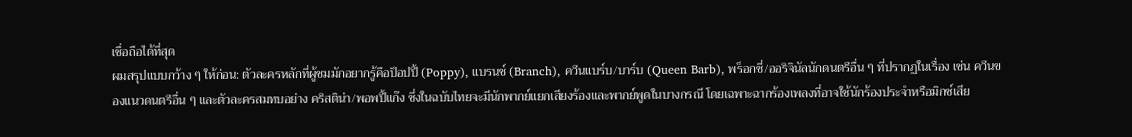เชื่อถือได้ที่สุด
ผมสรุปแบบกว้าง ๆ ให้ก่อน: ตัวละครหลักที่ผู้ชมมักอยากรู้คือป็อปปี้ (Poppy), แบรนช์ (Branch), ควีนแบร์บ/บาร์บ (Queen Barb), พร็อกซี่/ออริจินัลนักดนตรีอื่น ๆ ที่ปรากฏในเรื่อง เช่น ควีนของแนวดนตรีอื่น ๆ และตัวละครสมทบอย่าง คริสติน่า/พอพปี้แก๊ง ซึ่งในฉบับไทยจะมีนักพากย์แยกเสียงร้องและพากย์พูดในบางกรณี โดยเฉพาะฉากร้องเพลงที่อาจใช้นักร้องประจำหรือมิกซ์เสีย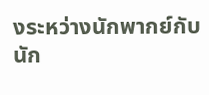งระหว่างนักพากย์กับนัก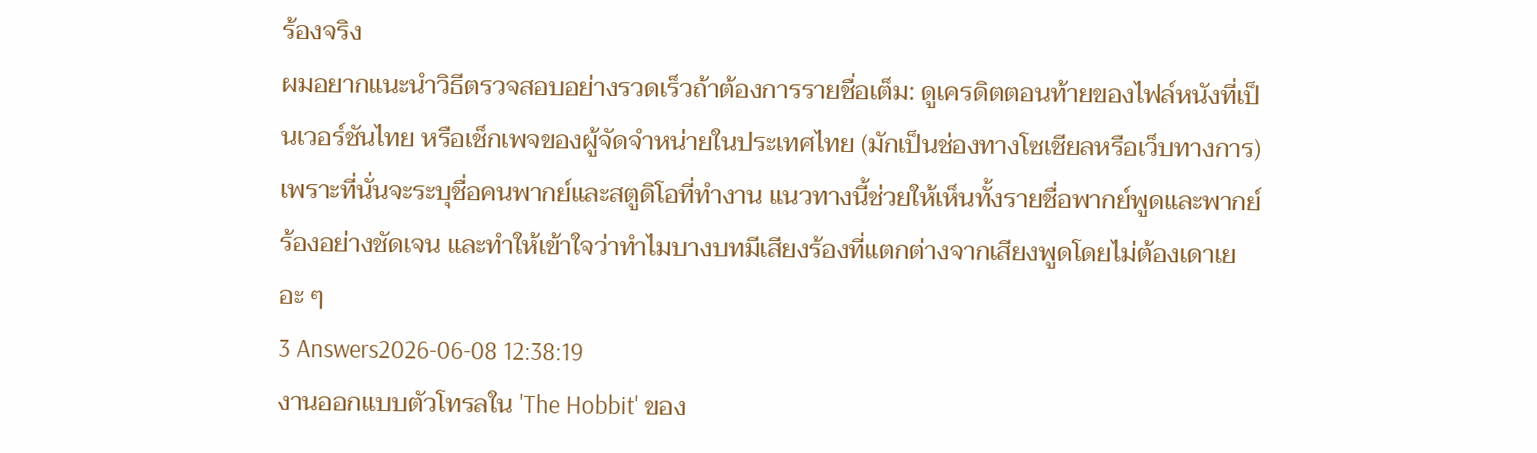ร้องจริง
ผมอยากแนะนำวิธีตรวจสอบอย่างรวดเร็วถ้าต้องการรายชื่อเต็ม: ดูเครดิตตอนท้ายของไฟล์หนังที่เป็นเวอร์ชันไทย หรือเช็กเพจของผู้จัดจำหน่ายในประเทศไทย (มักเป็นช่องทางโซเชียลหรือเว็บทางการ) เพราะที่นั่นจะระบุชื่อคนพากย์และสตูดิโอที่ทำงาน แนวทางนี้ช่วยให้เห็นทั้งรายชื่อพากย์พูดและพากย์ร้องอย่างชัดเจน และทำให้เข้าใจว่าทำไมบางบทมีเสียงร้องที่แตกต่างจากเสียงพูดโดยไม่ต้องเดาเยอะ ๆ
3 Answers2026-06-08 12:38:19
งานออกแบบตัวโทรลใน 'The Hobbit' ของ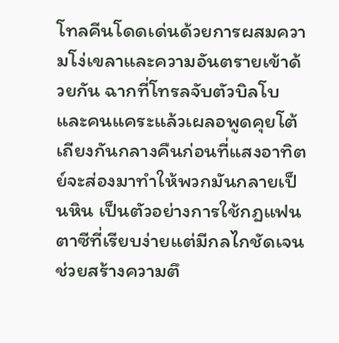โทลคีนโดดเด่นด้วยการผสมความโง่เขลาและความอันตรายเข้าด้วยกัน ฉากที่โทรลจับตัวบิลโบและคนแคระแล้วเผลอพูดคุยโต้เถียงกันกลางคืนก่อนที่แสงอาทิตย์จะส่องมาทำให้พวกมันกลายเป็นหิน เป็นตัวอย่างการใช้กฎแฟนตาซีที่เรียบง่ายแต่มีกลไกชัดเจน ช่วยสร้างความตึ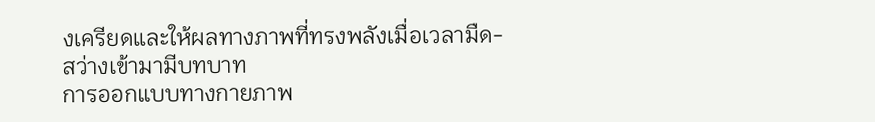งเครียดและให้ผลทางภาพที่ทรงพลังเมื่อเวลามืด-สว่างเข้ามามีบทบาท
การออกแบบทางกายภาพ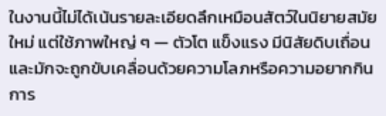ในงานนี้ไม่ได้เน้นรายละเอียดลึกเหมือนสัตว์ในนิยายสมัยใหม่ แต่ใช้ภาพใหญ่ ๆ — ตัวโต แข็งแรง มีนิสัยดิบเถื่อนและมักจะถูกขับเคลื่อนด้วยความโลภหรือความอยากกิน การ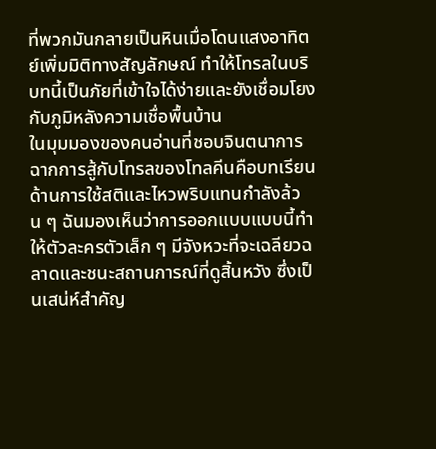ที่พวกมันกลายเป็นหินเมื่อโดนแสงอาทิตย์เพิ่มมิติทางสัญลักษณ์ ทำให้โทรลในบริบทนี้เป็นภัยที่เข้าใจได้ง่ายและยังเชื่อมโยงกับภูมิหลังความเชื่อพื้นบ้าน
ในมุมมองของคนอ่านที่ชอบจินตนาการฉากการสู้กับโทรลของโทลคีนคือบทเรียนด้านการใช้สติและไหวพริบแทนกำลังล้วน ๆ ฉันมองเห็นว่าการออกแบบแบบนี้ทำให้ตัวละครตัวเล็ก ๆ มีจังหวะที่จะเฉลียวฉลาดและชนะสถานการณ์ที่ดูสิ้นหวัง ซึ่งเป็นเสน่ห์สำคัญ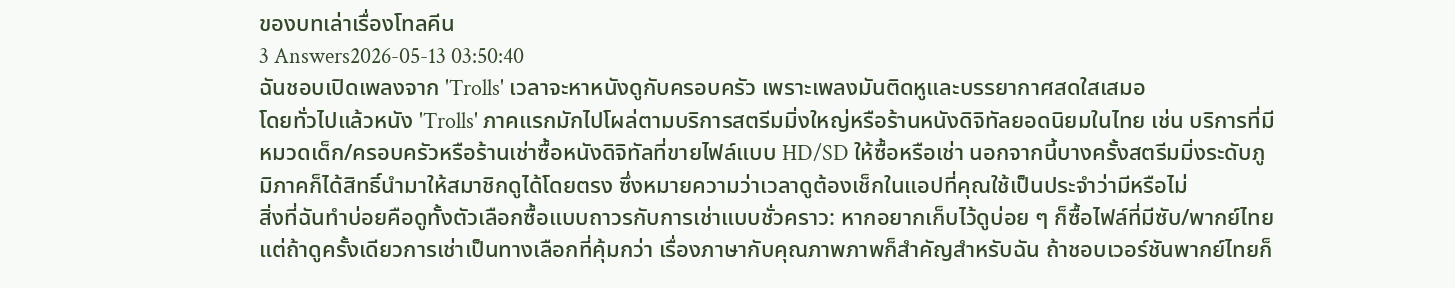ของบทเล่าเรื่องโทลคีน
3 Answers2026-05-13 03:50:40
ฉันชอบเปิดเพลงจาก 'Trolls' เวลาจะหาหนังดูกับครอบครัว เพราะเพลงมันติดหูและบรรยากาศสดใสเสมอ
โดยทั่วไปแล้วหนัง 'Trolls' ภาคแรกมักไปโผล่ตามบริการสตรีมมิ่งใหญ่หรือร้านหนังดิจิทัลยอดนิยมในไทย เช่น บริการที่มีหมวดเด็ก/ครอบครัวหรือร้านเช่าซื้อหนังดิจิทัลที่ขายไฟล์แบบ HD/SD ให้ซื้อหรือเช่า นอกจากนี้บางครั้งสตรีมมิ่งระดับภูมิภาคก็ได้สิทธิ์นำมาให้สมาชิกดูได้โดยตรง ซึ่งหมายความว่าเวลาดูต้องเช็กในแอปที่คุณใช้เป็นประจำว่ามีหรือไม่
สิ่งที่ฉันทำบ่อยคือดูทั้งตัวเลือกซื้อแบบถาวรกับการเช่าแบบชั่วคราว: หากอยากเก็บไว้ดูบ่อย ๆ ก็ซื้อไฟล์ที่มีซับ/พากย์ไทย แต่ถ้าดูครั้งเดียวการเช่าเป็นทางเลือกที่คุ้มกว่า เรื่องภาษากับคุณภาพภาพก็สำคัญสำหรับฉัน ถ้าชอบเวอร์ชันพากย์ไทยก็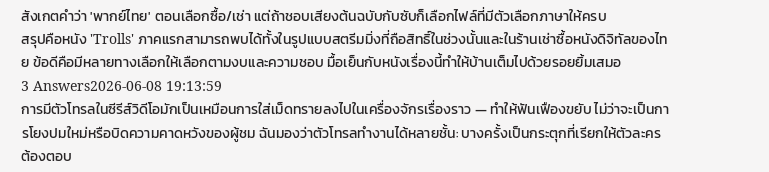สังเกตคำว่า 'พากย์ไทย' ตอนเลือกซื้อ/เช่า แต่ถ้าชอบเสียงต้นฉบับกับซับก็เลือกไฟล์ที่มีตัวเลือกภาษาให้ครบ
สรุปคือหนัง 'Trolls' ภาคแรกสามารถพบได้ทั้งในรูปแบบสตรีมมิ่งที่ถือสิทธิ์ในช่วงนั้นและในร้านเช่าซื้อหนังดิจิทัลของไทย ข้อดีคือมีหลายทางเลือกให้เลือกตามงบและความชอบ มื้อเย็นกับหนังเรื่องนี้ทำให้บ้านเต็มไปด้วยรอยยิ้มเสมอ
3 Answers2026-06-08 19:13:59
การมีตัวโทรลในซีรีส์วิดีโอมักเป็นเหมือนการใส่เม็ดทรายลงไปในเครื่องจักรเรื่องราว — ทำให้ฟันเฟืองขยับ ไม่ว่าจะเป็นการโยงปมใหม่หรือบิดความคาดหวังของผู้ชม ฉันมองว่าตัวโทรลทำงานได้หลายชั้น: บางครั้งเป็นกระตุกที่เรียกให้ตัวละครต้องตอบ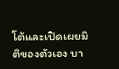โต้และเปิดเผยมิติของตัวเอง บา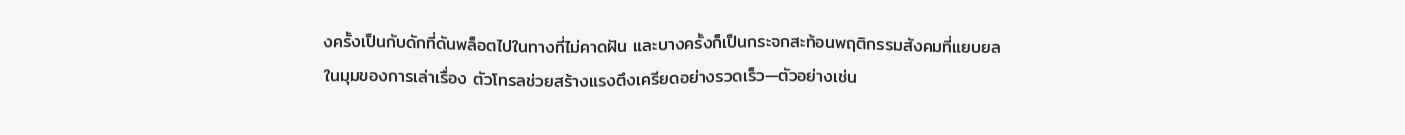งครั้งเป็นกับดักที่ดันพล็อตไปในทางที่ไม่คาดฝัน และบางครั้งก็เป็นกระจกสะท้อนพฤติกรรมสังคมที่แยบยล
ในมุมของการเล่าเรื่อง ตัวโทรลช่วยสร้างแรงตึงเครียดอย่างรวดเร็ว—ตัวอย่างเช่น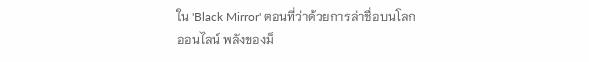ใน 'Black Mirror' ตอนที่ว่าด้วยการล่าชื่อบนโลกออนไลน์ พลังของม็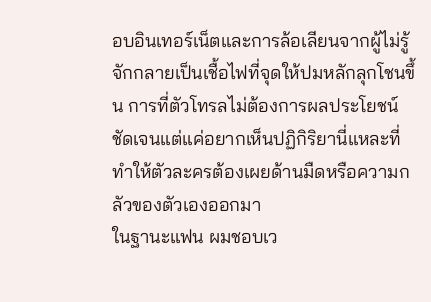อบอินเทอร์เน็ตและการล้อเลียนจากผู้ไม่รู้จักกลายเป็นเชื้อไฟที่จุดให้ปมหลักลุกโชนขึ้น การที่ตัวโทรลไม่ต้องการผลประโยชน์ชัดเจนแต่แค่อยากเห็นปฏิกิริยานี่แหละที่ทำให้ตัวละครต้องเผยด้านมืดหรือความกลัวของตัวเองออกมา
ในฐานะแฟน ผมชอบเว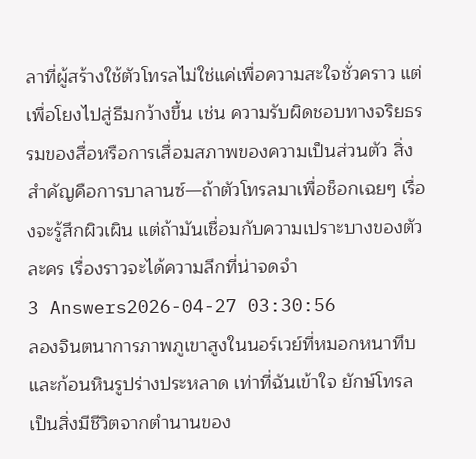ลาที่ผู้สร้างใช้ตัวโทรลไม่ใช่แค่เพื่อความสะใจชั่วคราว แต่เพื่อโยงไปสู่ธีมกว้างขึ้น เช่น ความรับผิดชอบทางจริยธรรมของสื่อหรือการเสื่อมสภาพของความเป็นส่วนตัว สิ่งสำคัญคือการบาลานซ์—ถ้าตัวโทรลมาเพื่อช็อกเฉยๆ เรื่องจะรู้สึกผิวเผิน แต่ถ้ามันเชื่อมกับความเปราะบางของตัวละคร เรื่องราวจะได้ความลึกที่น่าจดจำ
3 Answers2026-04-27 03:30:56
ลองจินตนาการภาพภูเขาสูงในนอร์เวย์ที่หมอกหนาทึบและก้อนหินรูปร่างประหลาด เท่าที่ฉันเข้าใจ ยักษ์โทรลเป็นสิ่งมีชีวิตจากตำนานของ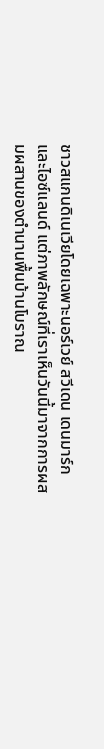ชาวสแกนดิเนเวียโดยเฉพาะนอร์เวย์ สวีเดน เดนมาร์ก และไอซ์แลนด์ แต่ภาพลักษณ์ที่เราเห็นวันนี้มาจากการผสมผสานของตำนานพื้นบ้านโบราณ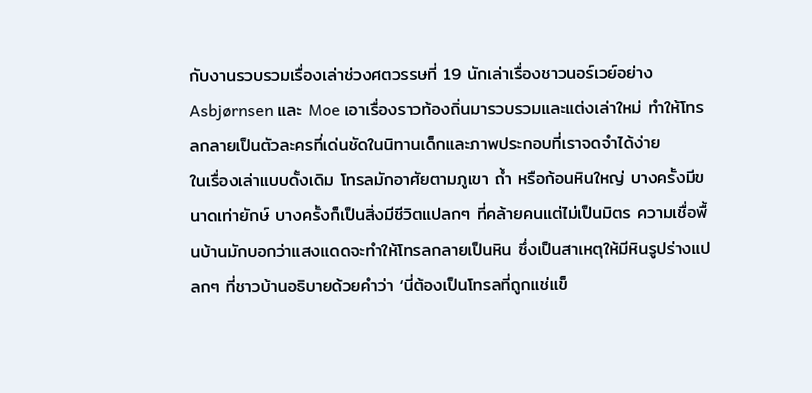กับงานรวบรวมเรื่องเล่าช่วงศตวรรษที่ 19 นักเล่าเรื่องชาวนอร์เวย์อย่าง Asbjørnsen และ Moe เอาเรื่องราวท้องถิ่นมารวบรวมและแต่งเล่าใหม่ ทำให้โทรลกลายเป็นตัวละครที่เด่นชัดในนิทานเด็กและภาพประกอบที่เราจดจำได้ง่าย
ในเรื่องเล่าแบบดั้งเดิม โทรลมักอาศัยตามภูเขา ถ้ำ หรือก้อนหินใหญ่ บางครั้งมีขนาดเท่ายักษ์ บางครั้งก็เป็นสิ่งมีชีวิตแปลกๆ ที่คล้ายคนแต่ไม่เป็นมิตร ความเชื่อพื้นบ้านมักบอกว่าแสงแดดจะทำให้โทรลกลายเป็นหิน ซึ่งเป็นสาเหตุให้มีหินรูปร่างแปลกๆ ที่ชาวบ้านอธิบายด้วยคำว่า ‘นี่ต้องเป็นโทรลที่ถูกแช่แข็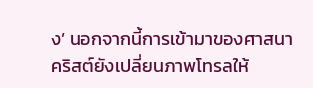ง’ นอกจากนี้การเข้ามาของศาสนาคริสต์ยังเปลี่ยนภาพโทรลให้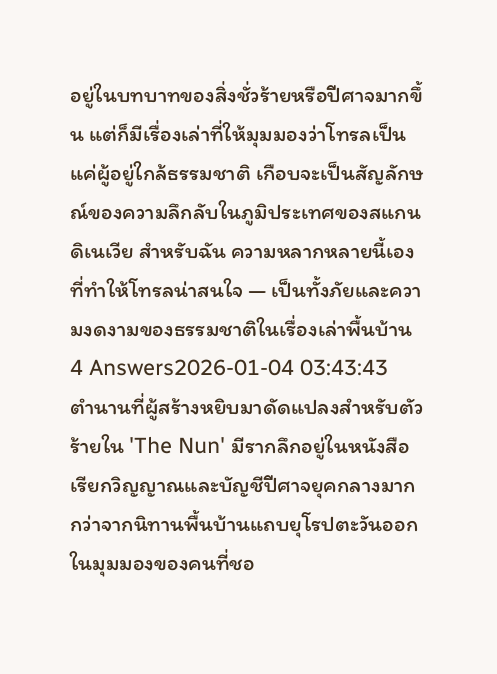อยู่ในบทบาทของสิ่งชั่วร้ายหรือปีศาจมากขึ้น แต่ก็มีเรื่องเล่าที่ให้มุมมองว่าโทรลเป็นแค่ผู้อยู่ใกล้ธรรมชาติ เกือบจะเป็นสัญลักษณ์ของความลึกลับในภูมิประเทศของสแกนดิเนเวีย สำหรับฉัน ความหลากหลายนี้เองที่ทำให้โทรลน่าสนใจ — เป็นทั้งภัยและความงดงามของธรรมชาติในเรื่องเล่าพื้นบ้าน
4 Answers2026-01-04 03:43:43
ตำนานที่ผู้สร้างหยิบมาดัดแปลงสำหรับตัวร้ายใน 'The Nun' มีรากลึกอยู่ในหนังสือเรียกวิญญาณและบัญชีปีศาจยุคกลางมากกว่าจากนิทานพื้นบ้านแถบยุโรปตะวันออก
ในมุมมองของคนที่ชอ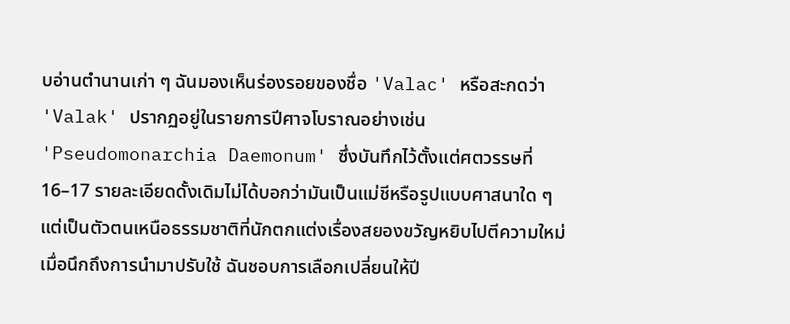บอ่านตำนานเก่า ๆ ฉันมองเห็นร่องรอยของชื่อ 'Valac' หรือสะกดว่า 'Valak' ปรากฏอยู่ในรายการปีศาจโบราณอย่างเช่น 'Pseudomonarchia Daemonum' ซึ่งบันทึกไว้ตั้งแต่ศตวรรษที่ 16–17 รายละเอียดดั้งเดิมไม่ได้บอกว่ามันเป็นแม่ชีหรือรูปแบบศาสนาใด ๆ แต่เป็นตัวตนเหนือธรรมชาติที่นักตกแต่งเรื่องสยองขวัญหยิบไปตีความใหม่
เมื่อนึกถึงการนำมาปรับใช้ ฉันชอบการเลือกเปลี่ยนให้ปี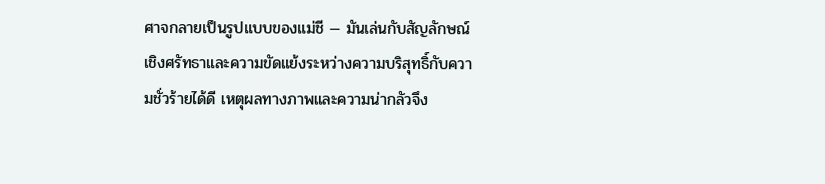ศาจกลายเป็นรูปแบบของแม่ชี — มันเล่นกับสัญลักษณ์เชิงศรัทธาและความขัดแย้งระหว่างความบริสุทธิ์กับความชั่วร้ายได้ดี เหตุผลทางภาพและความน่ากลัวจึง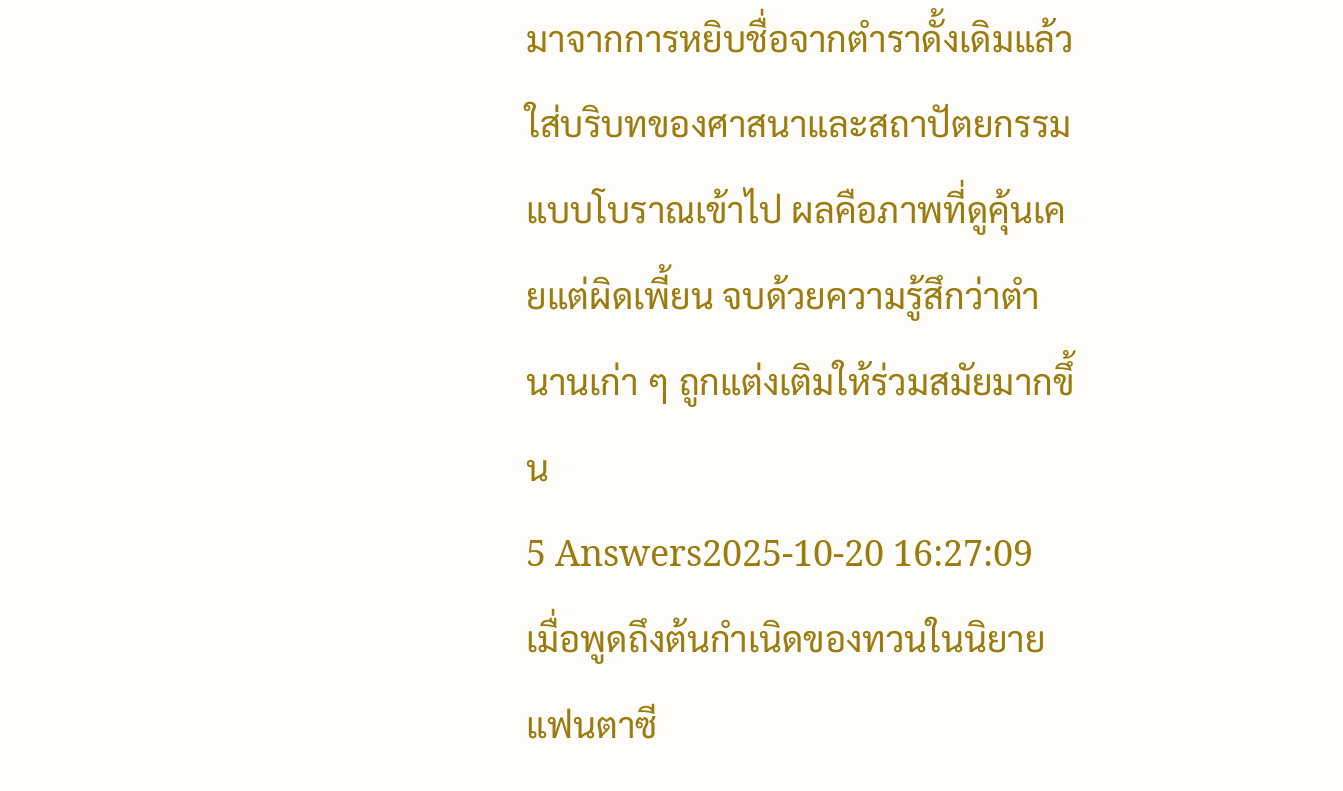มาจากการหยิบชื่อจากตำราดั้งเดิมแล้วใส่บริบทของศาสนาและสถาปัตยกรรมแบบโบราณเข้าไป ผลคือภาพที่ดูคุ้นเคยแต่ผิดเพี้ยน จบด้วยความรู้สึกว่าตำนานเก่า ๆ ถูกแต่งเติมให้ร่วมสมัยมากขึ้น
5 Answers2025-10-20 16:27:09
เมื่อพูดถึงต้นกำเนิดของทวนในนิยายแฟนตาซี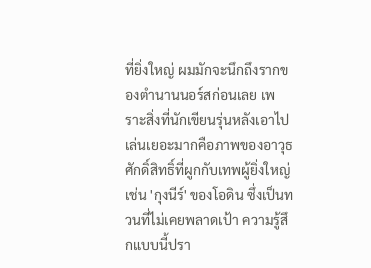ที่ยิ่งใหญ่ ผมมักจะนึกถึงรากของตำนานนอร์สก่อนเลย เพราะสิ่งที่นักเขียนรุ่นหลังเอาไปเล่นเยอะมากคือภาพของอาวุธศักดิ์สิทธิ์ที่ผูกกับเทพผู้ยิ่งใหญ่ เช่น 'กุงนีร์' ของโอดิน ซึ่งเป็นทวนที่ไม่เคยพลาดเป้า ความรู้สึกแบบนี้ปรา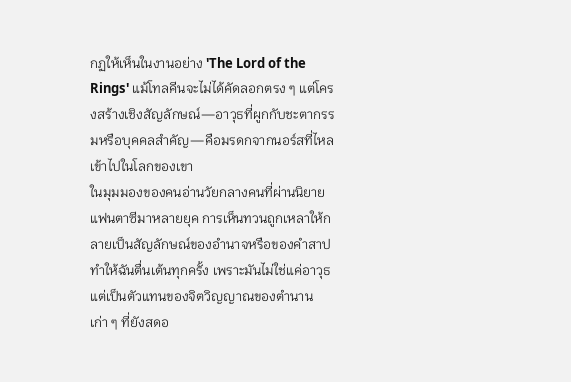กฏให้เห็นในงานอย่าง 'The Lord of the Rings' แม้โทลคีนจะไม่ได้คัดลอกตรง ๆ แต่โครงสร้างเชิงสัญลักษณ์—อาวุธที่ผูกกับชะตากรรมหรือบุคคลสำคัญ—คือมรดกจากนอร์สที่ไหลเข้าไปในโลกของเขา
ในมุมมองของคนอ่านวัยกลางคนที่ผ่านนิยายแฟนตาซีมาหลายยุค การเห็นทวนถูกเหลาให้กลายเป็นสัญลักษณ์ของอำนาจหรือของคำสาปทำให้ฉันตื่นเต้นทุกครั้ง เพราะมันไม่ใช่แค่อาวุธ แต่เป็นตัวแทนของจิตวิญญาณของตำนานเก่า ๆ ที่ยังสดอ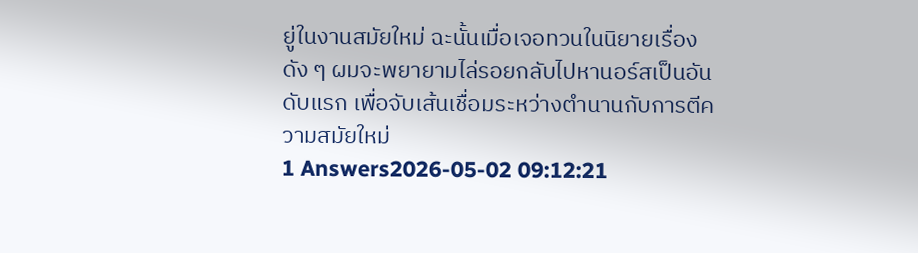ยู่ในงานสมัยใหม่ ฉะนั้นเมื่อเจอทวนในนิยายเรื่องดัง ๆ ผมจะพยายามไล่รอยกลับไปหานอร์สเป็นอันดับแรก เพื่อจับเส้นเชื่อมระหว่างตำนานกับการตีความสมัยใหม่
1 Answers2026-05-02 09:12:21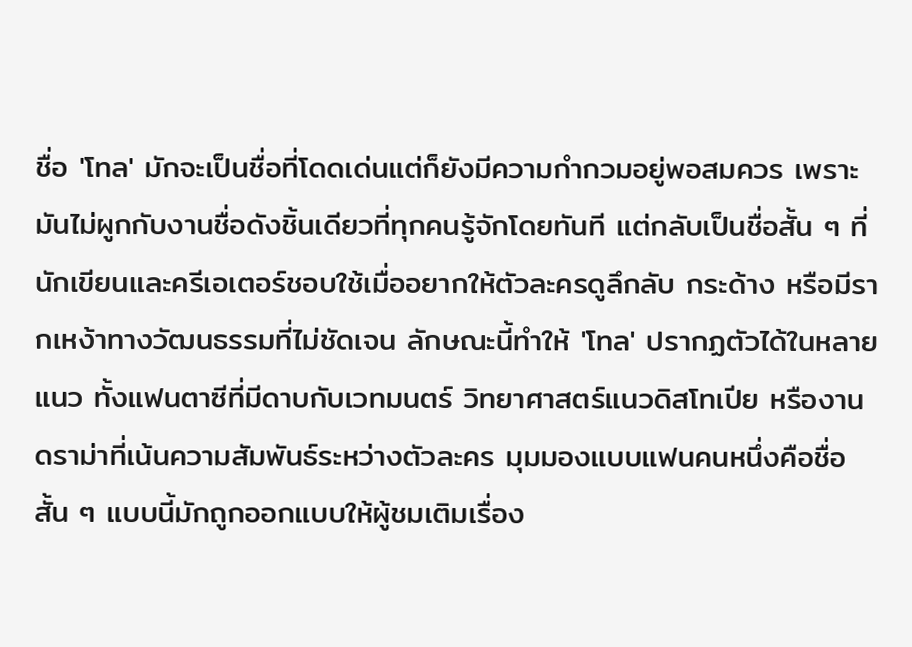ชื่อ 'โทล' มักจะเป็นชื่อที่โดดเด่นแต่ก็ยังมีความกำกวมอยู่พอสมควร เพราะมันไม่ผูกกับงานชื่อดังชิ้นเดียวที่ทุกคนรู้จักโดยทันที แต่กลับเป็นชื่อสั้น ๆ ที่นักเขียนและครีเอเตอร์ชอบใช้เมื่ออยากให้ตัวละครดูลึกลับ กระด้าง หรือมีรากเหง้าทางวัฒนธรรมที่ไม่ชัดเจน ลักษณะนี้ทำให้ 'โทล' ปรากฏตัวได้ในหลายแนว ทั้งแฟนตาซีที่มีดาบกับเวทมนตร์ วิทยาศาสตร์แนวดิสโทเปีย หรืองานดราม่าที่เน้นความสัมพันธ์ระหว่างตัวละคร มุมมองแบบแฟนคนหนึ่งคือชื่อสั้น ๆ แบบนี้มักถูกออกแบบให้ผู้ชมเติมเรื่อง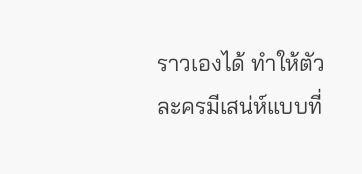ราวเองได้ ทำให้ตัวละครมีเสน่ห์แบบที่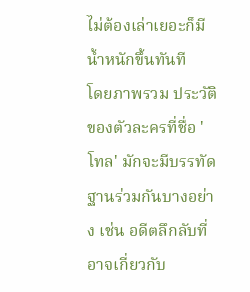ไม่ต้องเล่าเยอะก็มีน้ำหนักขึ้นทันที
โดยภาพรวม ประวัติของตัวละครที่ชื่อ 'โทล' มักจะมีบรรทัดฐานร่วมกันบางอย่าง เช่น อดีตลึกลับที่อาจเกี่ยวกับ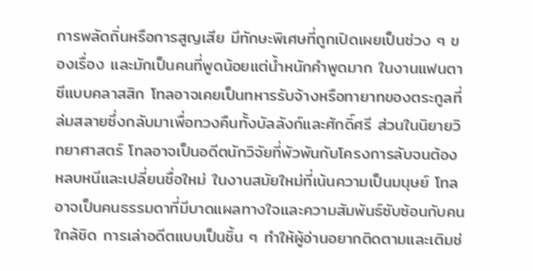การพลัดถิ่นหรือการสูญเสีย มีทักษะพิเศษที่ถูกเปิดเผยเป็นช่วง ๆ ของเรื่อง และมักเป็นคนที่พูดน้อยแต่น้ำหนักคำพูดมาก ในงานแฟนตาซีแบบคลาสสิก โทลอาจเคยเป็นทหารรับจ้างหรือทายาทของตระกูลที่ล่มสลายซึ่งกลับมาเพื่อทวงคืนทั้งบัลลังก์และศักดิ์ศรี ส่วนในนิยายวิทยาศาสตร์ โทลอาจเป็นอดีตนักวิจัยที่พัวพันกับโครงการลับจนต้องหลบหนีและเปลี่ยนชื่อใหม่ ในงานสมัยใหม่ที่เน้นความเป็นมนุษย์ โทลอาจเป็นคนธรรมดาที่มีบาดแผลทางใจและความสัมพันธ์ซับซ้อนกับคนใกล้ชิด การเล่าอดีตแบบเป็นชิ้น ๆ ทำให้ผู้อ่านอยากติดตามและเติมช่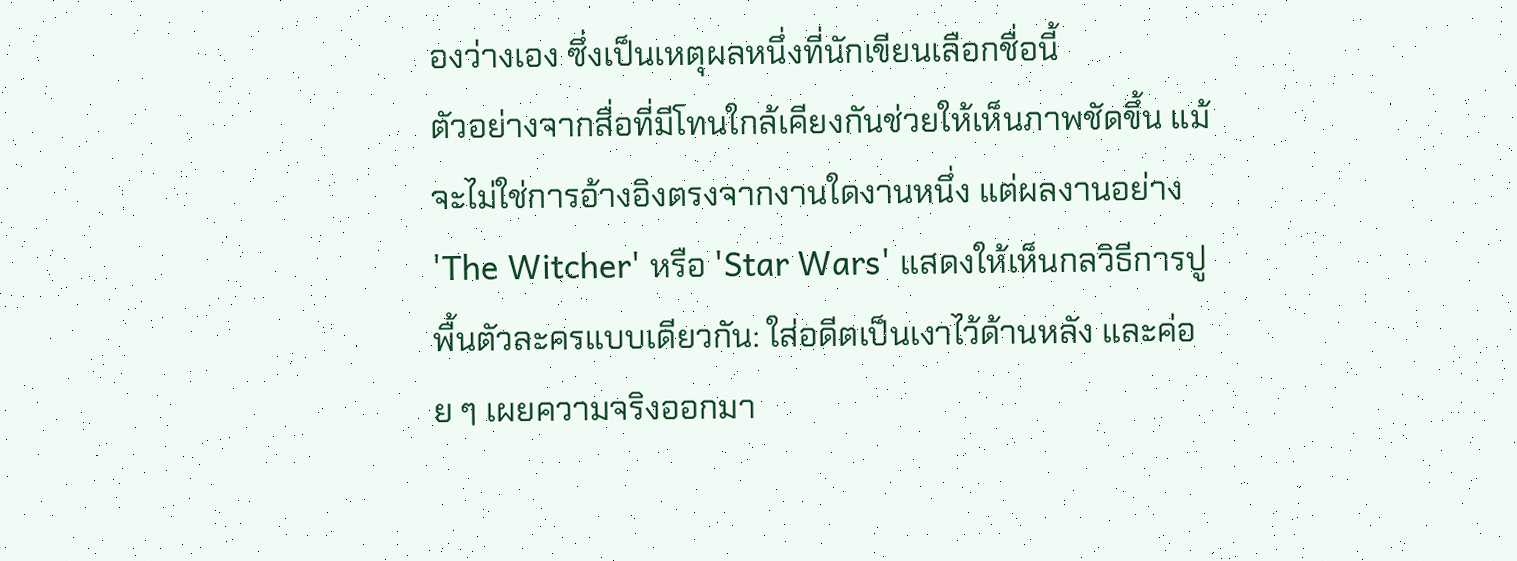องว่างเอง ซึ่งเป็นเหตุผลหนึ่งที่นักเขียนเลือกชื่อนี้
ตัวอย่างจากสื่อที่มีโทนใกล้เคียงกันช่วยให้เห็นภาพชัดขึ้น แม้จะไม่ใช่การอ้างอิงตรงจากงานใดงานหนึ่ง แต่ผลงานอย่าง 'The Witcher' หรือ 'Star Wars' แสดงให้เห็นกลวิธีการปูพื้นตัวละครแบบเดียวกัน: ใส่อดีตเป็นเงาไว้ด้านหลัง และค่อย ๆ เผยความจริงออกมา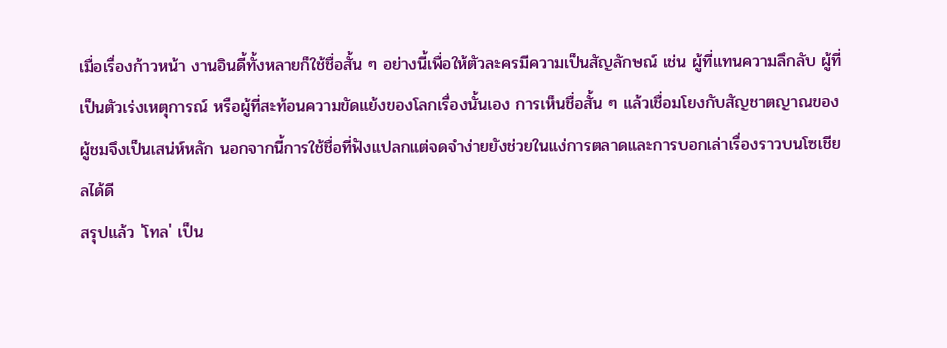เมื่อเรื่องก้าวหน้า งานอินดี้ทั้งหลายก็ใช้ชื่อสั้น ๆ อย่างนี้เพื่อให้ตัวละครมีความเป็นสัญลักษณ์ เช่น ผู้ที่แทนความลึกลับ ผู้ที่เป็นตัวเร่งเหตุการณ์ หรือผู้ที่สะท้อนความขัดแย้งของโลกเรื่องนั้นเอง การเห็นชื่อสั้น ๆ แล้วเชื่อมโยงกับสัญชาตญาณของผู้ชมจึงเป็นเสน่ห์หลัก นอกจากนี้การใช้ชื่อที่ฟังแปลกแต่จดจำง่ายยังช่วยในแง่การตลาดและการบอกเล่าเรื่องราวบนโซเชียลได้ดี
สรุปแล้ว 'โทล' เป็น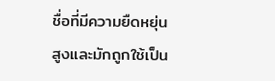ชื่อที่มีความยืดหยุ่นสูงและมักถูกใช้เป็น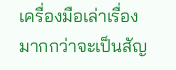เครื่องมือเล่าเรื่องมากกว่าจะเป็นสัญ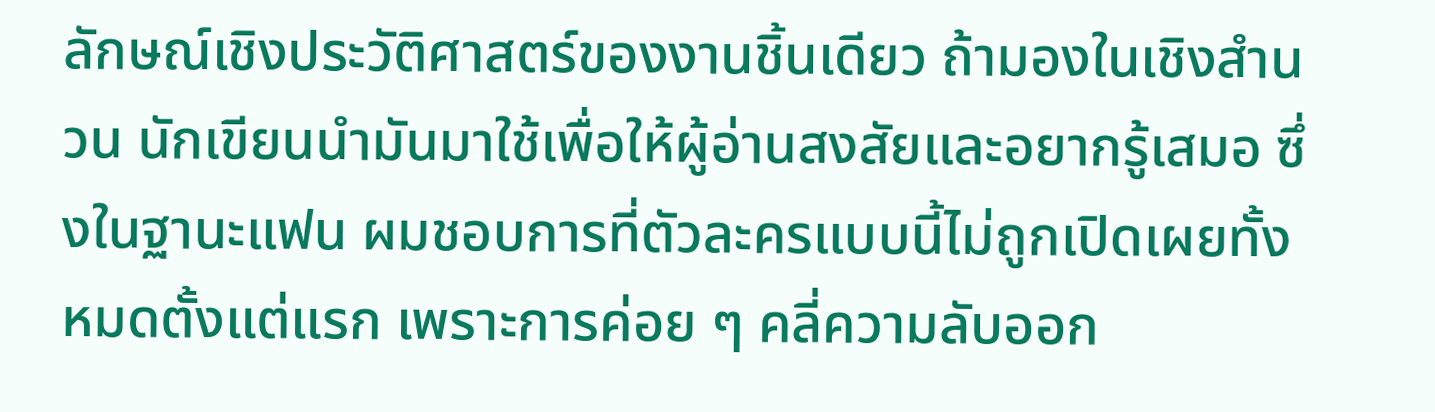ลักษณ์เชิงประวัติศาสตร์ของงานชิ้นเดียว ถ้ามองในเชิงสำนวน นักเขียนนำมันมาใช้เพื่อให้ผู้อ่านสงสัยและอยากรู้เสมอ ซึ่งในฐานะแฟน ผมชอบการที่ตัวละครแบบนี้ไม่ถูกเปิดเผยทั้งหมดตั้งแต่แรก เพราะการค่อย ๆ คลี่ความลับออก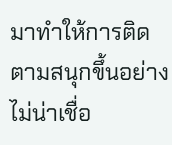มาทำให้การติดตามสนุกขึ้นอย่างไม่น่าเชื่อ